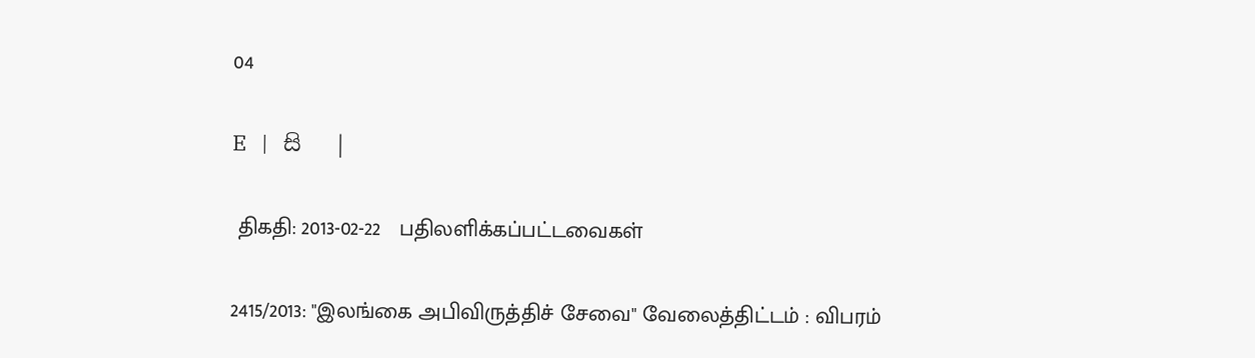04

E   |   සි   |

 திகதி: 2013-02-22   பதிலளிக்கப்பட்டவைகள்

2415/2013: "இலங்கை அபிவிருத்திச் சேவை" வேலைத்திட்டம் : விபரம்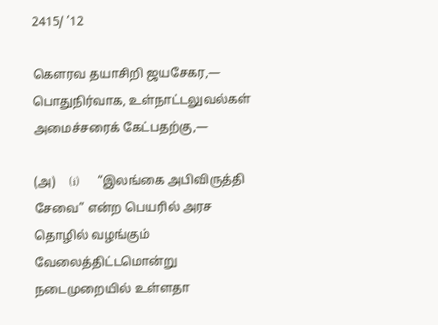2415/ ’12

கெளரவ தயாசிறி ஜயசேகர,— பொதுநிர்வாக, உள்நாட்டலுவல்கள் அமைச்சரைக் கேட்பதற்கு,—

(அ)    (i)      “இலங்கை அபிவிருத்தி சேவை” என்ற பெயரில் அரச தொழில் வழங்கும் வேலைத்திட்டமொன்று நடைமுறையில் உள்ளதா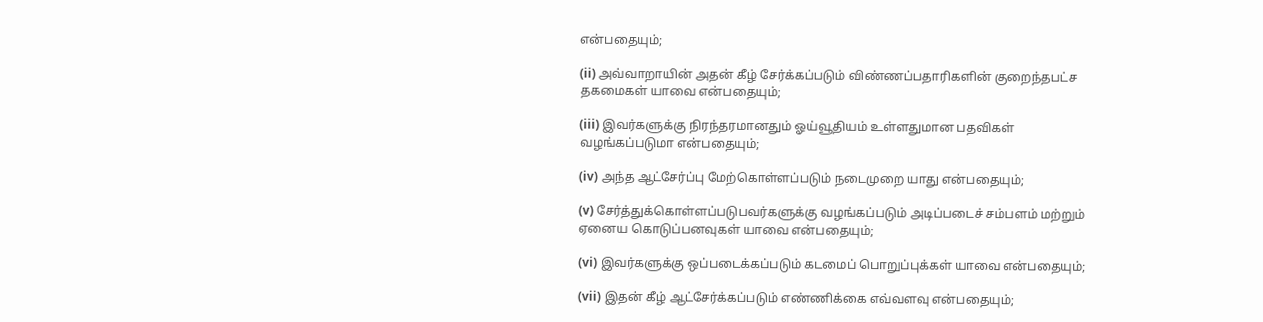என்பதையும்;

(ii) அவ்வாறாயின் அதன் கீழ் சேர்க்கப்படும் விண்ணப்பதாரிகளின் குறைந்தபட்ச தகமைகள் யாவை என்பதையும்;

(iii) இவர்களுக்கு நிரந்தரமானதும் ஓய்வூதியம் உள்ளதுமான பதவிகள் வழங்கப்படுமா என்பதையும்;

(iv) அந்த ஆட்சேர்ப்பு மேற்கொள்ளப்படும் நடைமுறை யாது என்பதையும்;

(v) சேர்த்துக்கொள்ளப்படுபவர்களுக்கு வழங்கப்படும் அடிப்படைச் சம்பளம் மற்றும் ஏனைய கொடுப்பனவுகள் யாவை என்பதையும்;

(vi) இவர்களுக்கு ஒப்படைக்கப்படும் கடமைப் பொறுப்புக்கள் யாவை என்பதையும்;

(vii) இதன் கீழ் ஆட்சேர்க்கப்படும் எண்ணிக்கை எவ்வளவு என்பதையும்;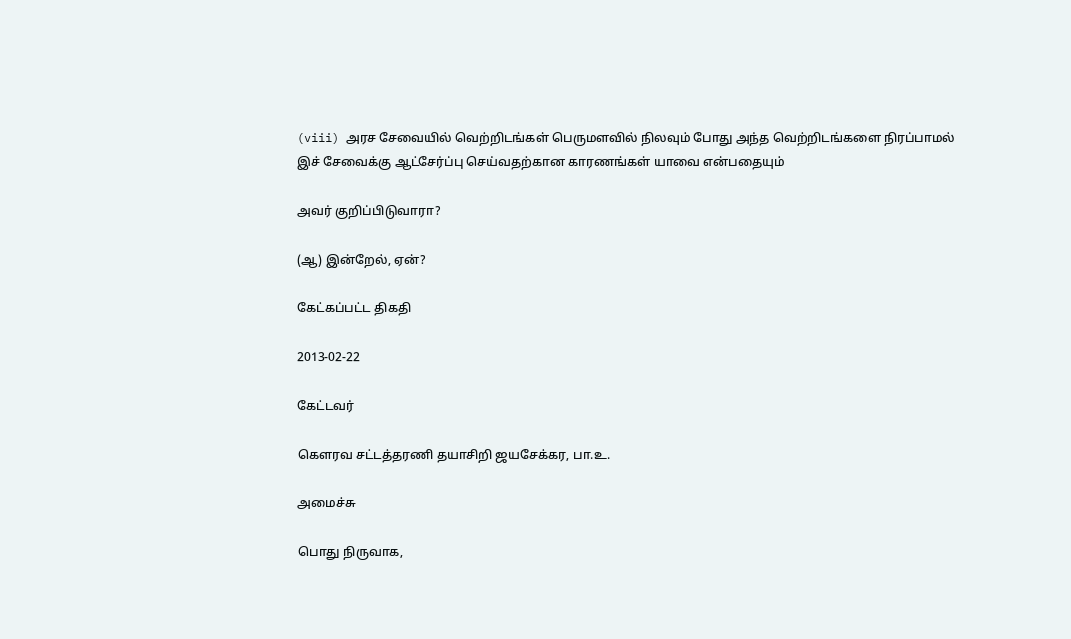(viii) அரச சேவையில் வெற்றிடங்கள் பெருமளவில் நிலவும் போது அந்த வெற்றிடங்களை நிரப்பாமல் இச் சேவைக்கு ஆட்சேர்ப்பு செய்வதற்கான காரணங்கள் யாவை என்பதையும்

அவர் குறிப்பிடுவாரா?

(ஆ) இன்றேல், ஏன்?

கேட்கப்பட்ட திகதி

2013-02-22

கேட்டவர்

கௌரவ சட்டத்தரணி தயாசிறி ஜயசேக்கர, பா.உ.

அமைச்சு

பொது நிருவாக,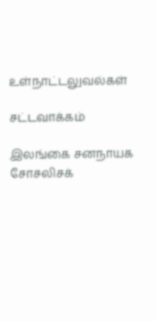உள்நாட்டலுவல்கள்

சட்டவாக்கம்

இலங்கை சனநாயக சோசலிசக்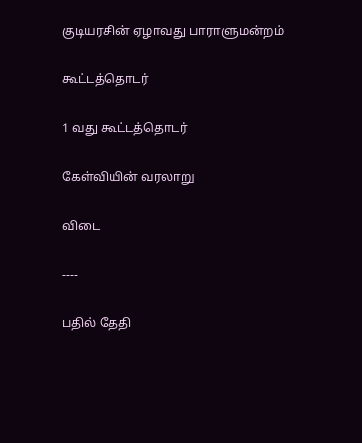குடியரசின் ஏழாவது பாராளுமன்றம்

கூட்டத்தொடர்

1 வது கூட்டத்தொடர்

கேள்வியின் வரலாறு

விடை

----

பதில் தேதி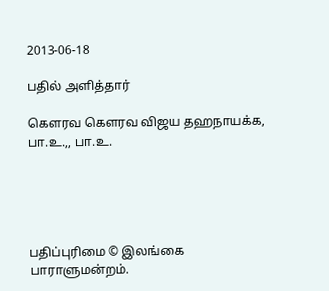2013-06-18

பதில் அளித்தார்

கௌரவ கெளரவ விஜய தஹநாயக்க, பா.உ.,, பா.உ.





பதிப்புரிமை © இலங்கை பாராளுமன்றம்.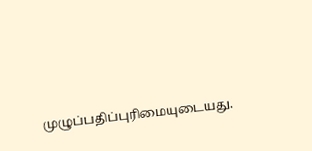முழுப்பதிப்புரிமையுடையது.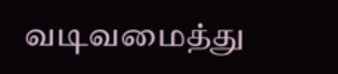வடிவமைத்து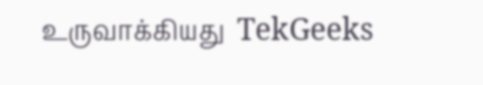உருவாக்கியது  TekGeeks